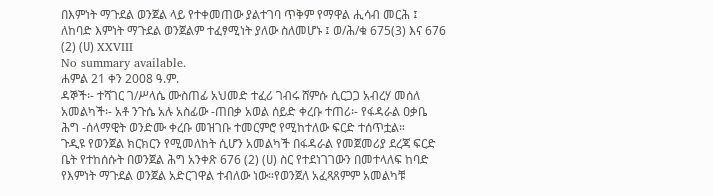በእምነት ማጉደል ወንጀል ላይ የተቀመጠው ያልተገባ ጥቅም የማዋል ሒሳብ መርሕ ፤ ለከባድ እምነት ማጉደል ወንጀልም ተፈፃሚነት ያለው ስለመሆኑ ፤ ወ/ሕ/ቁ 675(3) እና 676 (2) (ሀ) XXVIII
No summary available.
ሐምል 21 ቀን 2008 ዓ.ም.
ዳኞች፡- ተሻገር ገ/ሥላሴ ሙስጠፊ አህመድ ተፈሪ ገብሩ ሸምሱ ሲርጋጋ አብረሃ መሰለ አመልካች፡- አቶ ንጉሴ አሉ አስፊው -ጠበቃ አወል ሰይድ ቀረቡ ተጠሪ፡- የፋዳራል ዐቃቤ ሕግ -ሰላማዊት ወንድሙ ቀረቡ መዝገቡ ተመርምሮ የሚከተለው ፍርድ ተሰጥቷል።
ጉዲዩ የወንጀል ክርክርን የሚመለከት ሲሆን አመልካች በፋዳራል የመጀመሪያ ደረጃ ፍርድ ቤት የተከሰሱት በወንጀል ሕግ አንቀጽ 676 (2) (ሀ) ስር የተደነገገውን በመተላለፍ ከባድ የእምነት ማጉደል ወንጀል አድርገዋል ተብለው ነው።የወንጀለ አፈጻጸምም አመልካቹ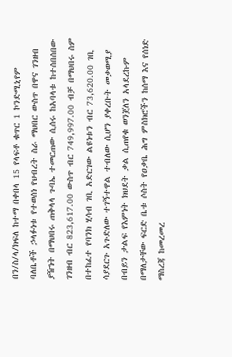በን/ስ/ላ/ክፍለ ከተማ በቀበላ 15 የላፍቶ ቁጥር 1 ኮንድሚኒየም ባለቤቶች ኃላፉነቱ የተወሰነ የህብረት ስራ ማህበር ውስጥ በዋና ገንዘብ ያዥነት በማህበሩ ጠቅላላ ጉባኤ ተመርጠው ሲሰሩ ከአባላቱ ከተሰበሰበው ገንዘብ ብር 823,617.00 ውስጥ ብር 749,997.00 ብቻ በማህበሩ ስም በተከፈተ የባንክ ሂሳብ ገቢ አድርገው ልዩነቱን ብር 73,620.00 ገቢ ሳያደርጉ አጉድለው ተገኝተዋል ተብለው ሲሆን ያቀረቡት መቃወሚያ በብይን ታልፍ የእምነት ክህደት ቃል ሲጠየቁ ወንጀለን አላደረኩም በማለታቸው ፍርድ ቤቱ ሶስት የዐቃቤ ሕግ ምስክሮችን ከሰማ እና የሰነድ ማስረጃ ከመረመረ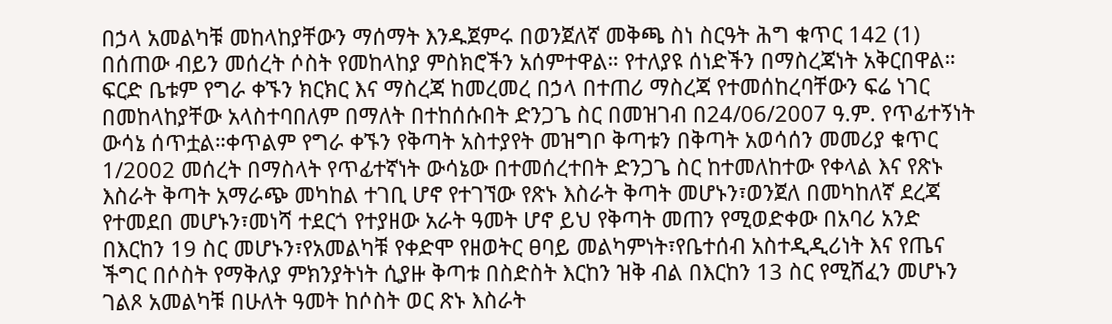በኃላ አመልካቹ መከላከያቸውን ማሰማት እንዱጀምሩ በወንጀለኛ መቅጫ ስነ ስርዓት ሕግ ቁጥር 142 (1) በሰጠው ብይን መሰረት ሶስት የመከላከያ ምስክሮችን አሰምተዋል። የተለያዩ ሰነድችን በማስረጃነት አቅርበዋል።
ፍርድ ቤቱም የግራ ቀኙን ክርክር እና ማስረጃ ከመረመረ በኃላ በተጠሪ ማስረጃ የተመሰከረባቸውን ፍሬ ነገር በመከላከያቸው አላስተባበለም በማለት በተከሰሱበት ድንጋጌ ስር በመዝገብ በ24/06/2007 ዓ.ም. የጥፊተኝነት ውሳኔ ሰጥቷል።ቀጥልም የግራ ቀኙን የቅጣት አስተያየት መዝግቦ ቅጣቱን በቅጣት አወሳሰን መመሪያ ቁጥር 1/2002 መሰረት በማስላት የጥፊተኛነት ውሳኔው በተመሰረተበት ድንጋጌ ስር ከተመለከተው የቀላል እና የጽኑ እስራት ቅጣት አማራጭ መካከል ተገቢ ሆኖ የተገኘው የጽኑ እስራት ቅጣት መሆኑን፣ወንጀለ በመካከለኛ ደረጃ የተመደበ መሆኑን፣መነሻ ተደርጎ የተያዘው አራት ዓመት ሆኖ ይህ የቅጣት መጠን የሚወድቀው በአባሪ አንድ በእርከን 19 ስር መሆኑን፣የአመልካቹ የቀድሞ የዘወትር ፀባይ መልካምነት፣የቤተሰብ አስተዲዲሪነት እና የጤና ችግር በሶስት የማቅለያ ምክንያትነት ሲያዙ ቅጣቱ በስድስት እርከን ዝቅ ብል በእርከን 13 ስር የሚሸፈን መሆኑን ገልጾ አመልካቹ በሁለት ዓመት ከሶስት ወር ጽኑ እስራት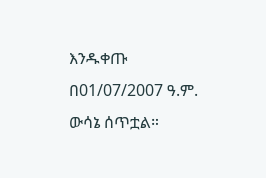እንዱቀጡ በ01/07/2007 ዓ.ም. ውሳኔ ሰጥቷል።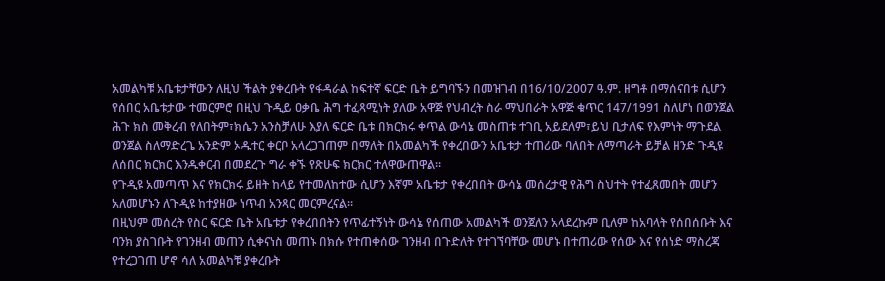አመልካቹ አቤቱታቸውን ለዚህ ችልት ያቀረቡት የፋዳራል ከፍተኛ ፍርድ ቤት ይግባኙን በመዝገብ በ16/10/2007 ዓ.ም. ዘግቶ በማሰናበቱ ሲሆን የሰበር አቤቱታው ተመርምሮ በዚህ ጉዲይ ዐቃቤ ሕግ ተፈጻሚነት ያለው አዋጅ የህብረት ስራ ማህበራት አዋጅ ቁጥር 147/1991 ስለሆነ በወንጀል ሕጉ ክስ መቅረብ የለበትም፣ክሴን አንስቻለሁ እያለ ፍርድ ቤቱ በክርክሩ ቀጥል ውሳኔ መስጠቱ ተገቢ አይደለም፣ይህ ቢታለፍ የእምነት ማጉደል ወንጀል ስለማድረጌ አንድም ኦዱተር ቀርቦ አላረጋገጠም በማለት በአመልካች የቀረበውን አቤቱታ ተጠሪው ባለበት ለማጣራት ይቻል ዘንድ ጉዲዩ ለሰበር ክርክር እንዱቀርብ በመደረጉ ግራ ቀኙ የጽሁፍ ክርክር ተለዋውጠዋል።
የጉዲዩ አመጣጥ እና የክርክሩ ይዘት ከላይ የተመለከተው ሲሆን እኛም አቤቱታ የቀረበበት ውሳኔ መሰረታዊ የሕግ ስህተት የተፈጸመበት መሆን አለመሆኑን ለጉዲዩ ከተያዘው ነጥብ አንጻር መርምረናል።
በዚህም መሰረት የስር ፍርድ ቤት አቤቱታ የቀረበበትን የጥፊተኝነት ውሳኔ የሰጠው አመልካች ወንጀለን አላደረኩም ቢለም ከአባላት የሰበሰቡት እና ባንክ ያስገቡት የገንዘብ መጠን ሲቀናነስ መጠኑ በክሱ የተጠቀሰው ገንዘብ በጉድለት የተገኘባቸው መሆኑ በተጠሪው የሰው እና የሰነድ ማስረጃ የተረጋገጠ ሆኖ ሳለ አመልካቹ ያቀረቡት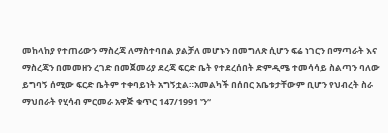መከላከያ የተጠሪውን ማስረጃ ለማስተባበል ያልቻለ መሆኑን በመግለጽ ሲሆን ፍሬ ነገርን በማጣራት እና ማስረጃን በመመዘን ረገድ በመጀመሪያ ደረጃ ፍርድ ቤት የተደረሰበት ድምዲሜ ተመሳሳይ ስልጣን ባለው ይግባኝ ሰሚው ፍርድ ቤትም ተቀባይነት አግኝቷል።አመልካች በሰበር አቤቱታቸውም ቢሆን የህብረት ስራ ማህበራት የሂሳብ ምርመራ አዋጅ ቁጥር 147/1991 ‛ን“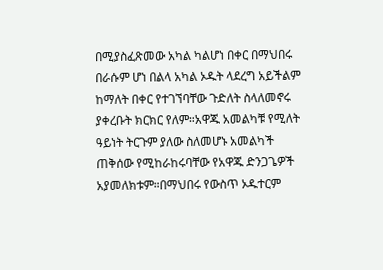በሚያስፈጽመው አካል ካልሆነ በቀር በማህበሩ በራሱም ሆነ በልላ አካል ኦዱት ላደረግ አይችልም ከማለት በቀር የተገኘባቸው ጉድለት ስላለመኖሩ ያቀረቡት ክርክር የለም።አዋጁ አመልካቹ የሚለት ዓይነት ትርጉም ያለው ስለመሆኑ አመልካች ጠቅሰው የሚከራከሩባቸው የአዋጁ ድንጋጌዎች አያመለክቱም።በማህበሩ የውስጥ ኦዱተርም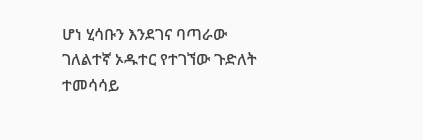ሆነ ሂሳቡን እንደገና ባጣራው ገለልተኛ ኦዱተር የተገኘው ጉድለት ተመሳሳይ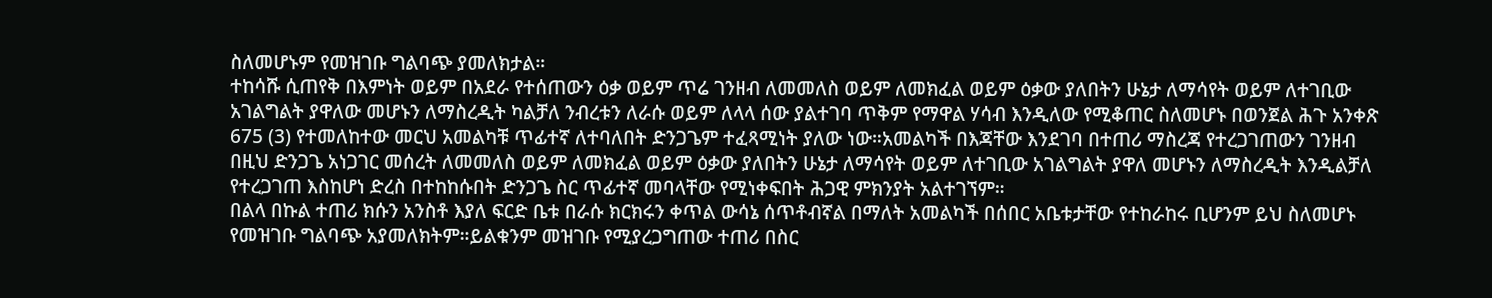ስለመሆኑም የመዝገቡ ግልባጭ ያመለክታል።
ተከሳሹ ሲጠየቅ በእምነት ወይም በአደራ የተሰጠውን ዕቃ ወይም ጥሬ ገንዘብ ለመመለስ ወይም ለመክፈል ወይም ዕቃው ያለበትን ሁኔታ ለማሳየት ወይም ለተገቢው አገልግልት ያዋለው መሆኑን ለማስረዲት ካልቻለ ንብረቱን ለራሱ ወይም ለላላ ሰው ያልተገባ ጥቅም የማዋል ሃሳብ እንዲለው የሚቆጠር ስለመሆኑ በወንጀል ሕጉ አንቀጽ 675 (3) የተመለከተው መርህ አመልካቹ ጥፊተኛ ለተባለበት ድንጋጌም ተፈጻሚነት ያለው ነው።አመልካች በእጃቸው እንደገባ በተጠሪ ማስረጃ የተረጋገጠውን ገንዘብ በዚህ ድንጋጌ አነጋገር መሰረት ለመመለስ ወይም ለመክፈል ወይም ዕቃው ያለበትን ሁኔታ ለማሳየት ወይም ለተገቢው አገልግልት ያዋለ መሆኑን ለማስረዲት እንዲልቻለ የተረጋገጠ እስከሆነ ድረስ በተከከሱበት ድንጋጌ ስር ጥፊተኛ መባላቸው የሚነቀፍበት ሕጋዊ ምክንያት አልተገኘም።
በልላ በኩል ተጠሪ ክሱን አንስቶ እያለ ፍርድ ቤቱ በራሱ ክርክሩን ቀጥል ውሳኔ ሰጥቶብኛል በማለት አመልካች በሰበር አቤቱታቸው የተከራከሩ ቢሆንም ይህ ስለመሆኑ የመዝገቡ ግልባጭ አያመለክትም።ይልቁንም መዝገቡ የሚያረጋግጠው ተጠሪ በስር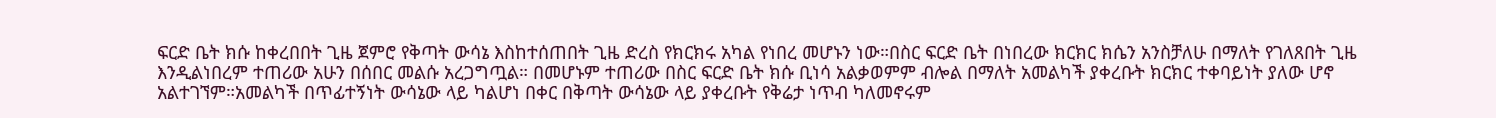ፍርድ ቤት ክሱ ከቀረበበት ጊዜ ጀምሮ የቅጣት ውሳኔ እስከተሰጠበት ጊዜ ድረስ የክርክሩ አካል የነበረ መሆኑን ነው።በስር ፍርድ ቤት በነበረው ክርክር ክሴን አንስቻለሁ በማለት የገለጸበት ጊዜ እንዲልነበረም ተጠሪው አሁን በሰበር መልሱ አረጋግጧል። በመሆኑም ተጠሪው በስር ፍርድ ቤት ክሱ ቢነሳ አልቃወምም ብሎል በማለት አመልካች ያቀረቡት ክርክር ተቀባይነት ያለው ሆኖ አልተገኘም።አመልካች በጥፊተኝነት ውሳኔው ላይ ካልሆነ በቀር በቅጣት ውሳኔው ላይ ያቀረቡት የቅሬታ ነጥብ ካለመኖሩም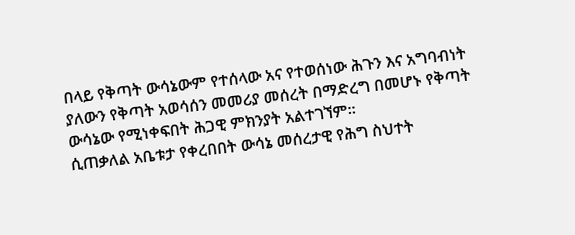በላይ የቅጣት ውሳኔውም የተሰላው አና የተወሰነው ሕጉን እና አግባብነት ያለውን የቅጣት አወሳሰን መመሪያ መሰረት በማድረግ በመሆኑ የቅጣት ውሳኔው የሚነቀፍበት ሕጋዊ ምክንያት አልተገኘም።
ሲጠቃለል አቤቱታ የቀረበበት ውሳኔ መሰረታዊ የሕግ ስህተት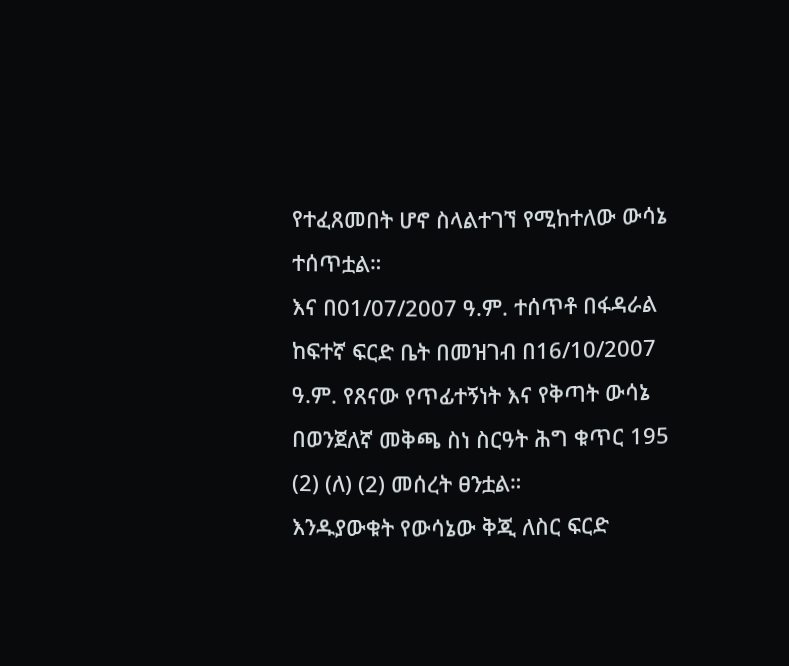የተፈጸመበት ሆኖ ስላልተገኘ የሚከተለው ውሳኔ ተሰጥቷል።
እና በ01/07/2007 ዓ.ም. ተሰጥቶ በፋዳራል ከፍተኛ ፍርድ ቤት በመዝገብ በ16/10/2007 ዓ.ም. የጸናው የጥፊተኝነት እና የቅጣት ውሳኔ በወንጀለኛ መቅጫ ስነ ስርዓት ሕግ ቁጥር 195 (2) (ለ) (2) መሰረት ፀንቷል።
እንዱያውቁት የውሳኔው ቅጂ ለስር ፍርድ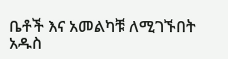ቤቶች እና አመልካቹ ለሚገኙበት አዱስ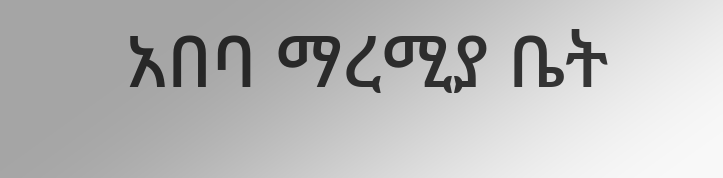አበባ ማረሚያ ቤት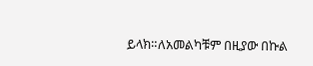ይላክ።ለአመልካቹም በዚያው በኩል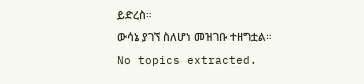ይድረስ።
ውሳኔ ያገኘ ስለሆነ መዝገቡ ተዘግቷል።
No topics extracted.